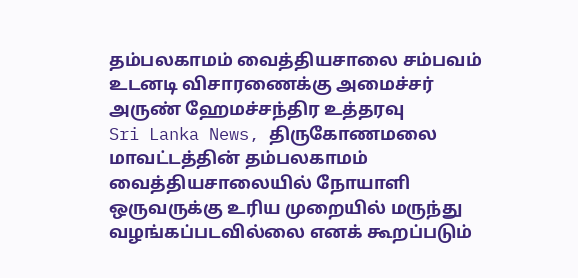தம்பலகாமம் வைத்தியசாலை சம்பவம் உடனடி விசாரணைக்கு அமைச்சர் அருண் ஹேமச்சந்திர உத்தரவு
Sri Lanka News, திருகோணமலை மாவட்டத்தின் தம்பலகாமம் வைத்தியசாலையில் நோயாளி ஒருவருக்கு உரிய முறையில் மருந்து வழங்கப்படவில்லை எனக் கூறப்படும்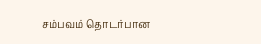சம்பவம் தொடர்பான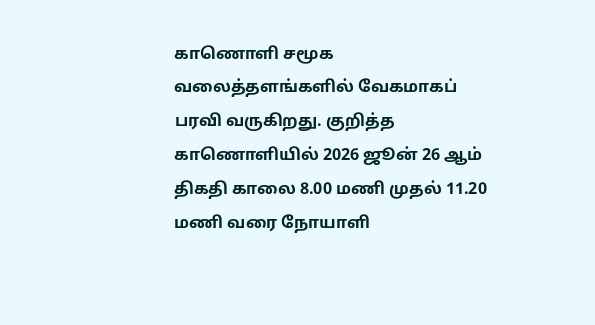காணொளி சமூக வலைத்தளங்களில் வேகமாகப் பரவி வருகிறது. குறித்த காணொளியில் 2026 ஜூன் 26 ஆம் திகதி காலை 8.00 மணி முதல் 11.20 மணி வரை நோயாளி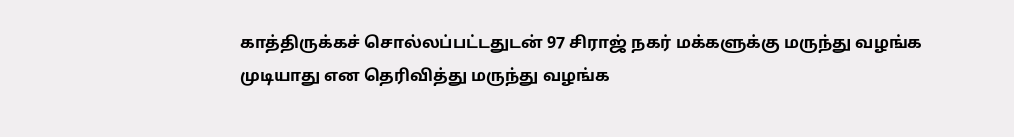காத்திருக்கச் சொல்லப்பட்டதுடன் 97 சிராஜ் நகர் மக்களுக்கு மருந்து வழங்க முடியாது என தெரிவித்து மருந்து வழங்க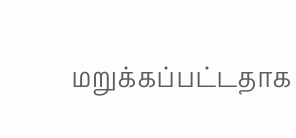மறுக்கப்பட்டதாக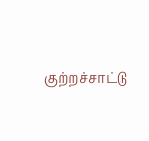குற்றச்சாட்டு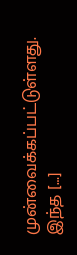முன்வைக்கப்பட்டுள்ளது. இந்த […]